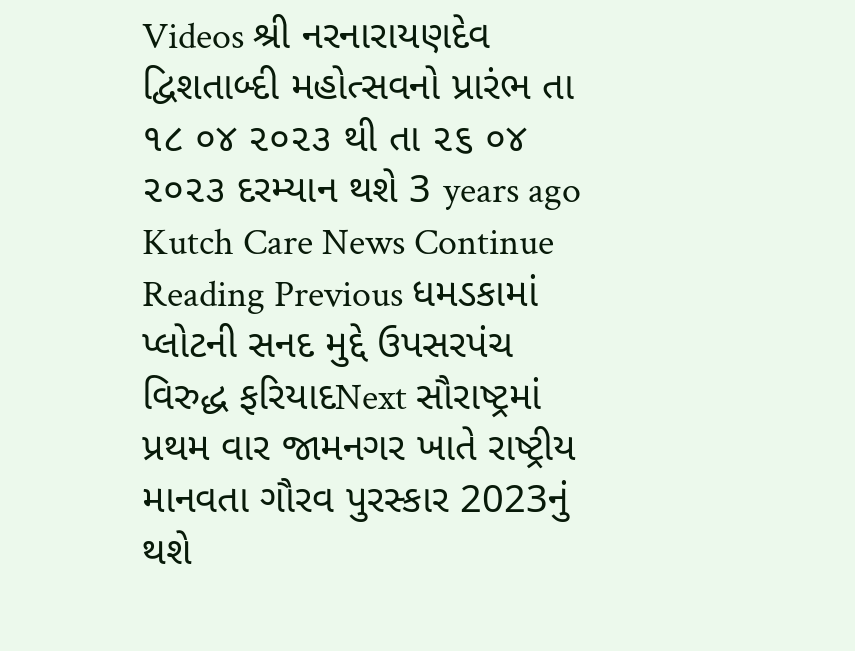Videos શ્રી નરનારાયણદેવ દ્વિશતાબ્દી મહોત્સવનો પ્રારંભ તા ૧૮ ૦૪ ૨૦૨૩ થી તા ૨૬ ૦૪ ૨૦૨૩ દરમ્યાન થશે 3 years ago Kutch Care News Continue Reading Previous ધમડકામાં પ્લોટની સનદ મુદ્દે ઉપસરપંચ વિરુદ્ધ ફરિયાદNext સૌરાષ્ટ્રમાં પ્રથમ વાર જામનગર ખાતે રાષ્ટ્રીય માનવતા ગૌરવ પુરસ્કાર 2023નું થશે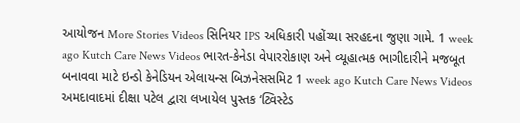આયોજન More Stories Videos સિનિયર IPS અધિકારી પહોંચ્યા સરહદના જુણા ગામે. 1 week ago Kutch Care News Videos ભારત-કેનેડા વેપારરોકાણ અને વ્યૂહાત્મક ભાગીદારીને મજબૂત બનાવવા માટે ઇન્ડો કેનેડિયન એલાયન્સ બિઝનેસસમિટ 1 week ago Kutch Care News Videos અમદાવાદમાં દીક્ષા પટેલ દ્વારા લખાયેલ પુસ્તક ‘ટ્વિસ્ટેડ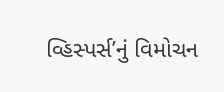વ્હિસ્પર્સ’નું વિમોચન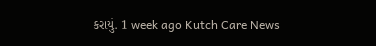કરાયું. 1 week ago Kutch Care News